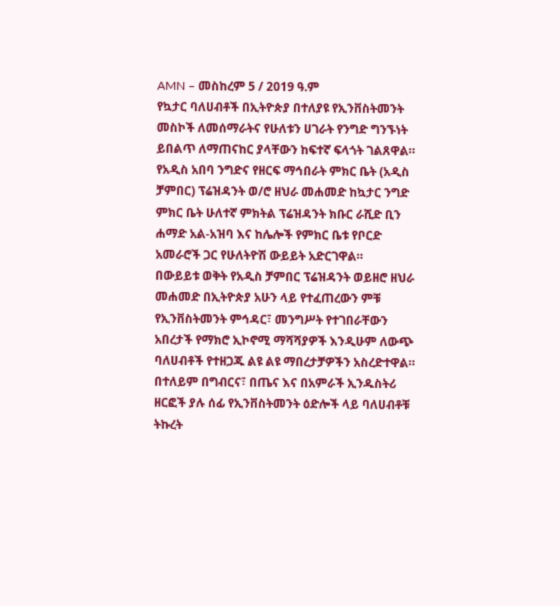AMN – መስከረም 5 / 2019 ዓ.ም
የኳታር ባለሀብቶች በኢትዮጵያ በተለያዩ የኢንቨስትመንት መስኮች ለመሰማራትና የሁለቱን ሀገራት የንግድ ግንኙነት ይበልጥ ለማጠናከር ያላቸውን ከፍተኛ ፍላጎት ገልጸዋል።
የአዲስ አበባ ንግድና የዘርፍ ማኅበራት ምክር ቤት (አዲስ ቻምበር) ፕሬዝዳንት ወ/ሮ ዘህራ መሐመድ ከኳታር ንግድ ምክር ቤት ሁለተኛ ምክትል ፕሬዝዳንት ክቡር ራሺድ ቢን ሐማድ አል-አዝባ እና ከሌሎች የምክር ቤቱ የቦርድ አመራሮች ጋር የሁለትዮሽ ውይይት አድርገዋል።
በውይይቱ ወቅት የአዲስ ቻምበር ፕሬዝዳንት ወይዘሮ ዘህራ መሐመድ በኢትዮጵያ አሁን ላይ የተፈጠረውን ምቹ የኢንቨስትመንት ምኅዳር፣ መንግሥት የተገበራቸውን አበረታች የማክሮ ኢኮኖሚ ማሻሻያዎች እንዲሁም ለውጭ ባለሀብቶች የተዘጋጁ ልዩ ልዩ ማበረታቻዎችን አስረድተዋል።
በተለይም በግብርና፣ በጤና እና በአምራች ኢንዱስትሪ ዘርፎች ያሉ ሰፊ የኢንቨስትመንት ዕድሎች ላይ ባለሀብቶቹ ትኩረት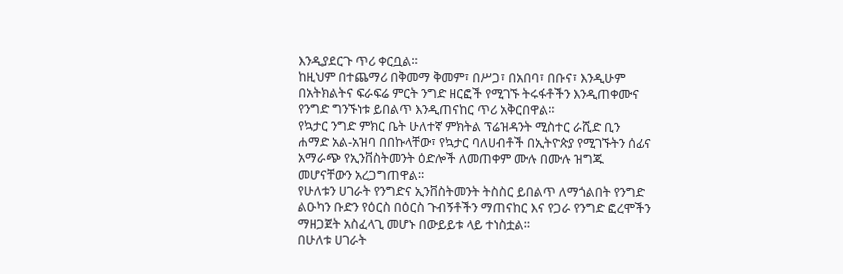እንዲያደርጉ ጥሪ ቀርቧል።
ከዚህም በተጨማሪ በቅመማ ቅመም፣ በሥጋ፣ በአበባ፣ በቡና፣ እንዲሁም በአትክልትና ፍራፍሬ ምርት ንግድ ዘርፎች የሚገኙ ትሩፋቶችን እንዲጠቀሙና የንግድ ግንኙነቱ ይበልጥ እንዲጠናከር ጥሪ አቅርበዋል።
የኳታር ንግድ ምክር ቤት ሁለተኛ ምክትል ፕሬዝዳንት ሚስተር ራሺድ ቢን ሐማድ አል-አዝባ በበኩላቸው፣ የኳታር ባለሀብቶች በኢትዮጵያ የሚገኙትን ሰፊና አማራጭ የኢንቨስትመንት ዕድሎች ለመጠቀም ሙሉ በሙሉ ዝግጁ መሆናቸውን አረጋግጠዋል።
የሁለቱን ሀገራት የንግድና ኢንቨስትመንት ትስስር ይበልጥ ለማጎልበት የንግድ ልዑካን ቡድን የዕርስ በዕርስ ጉብኝቶችን ማጠናከር እና የጋራ የንግድ ፎረሞችን ማዘጋጀት አስፈላጊ መሆኑ በውይይቱ ላይ ተነስቷል።
በሁለቱ ሀገራት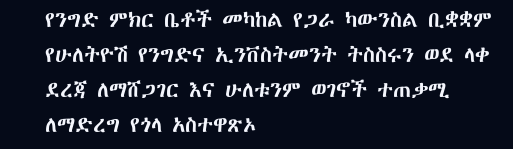የንግድ ምክር ቤቶች መካከል የጋራ ካውንስል ቢቋቋም የሁለትዮሽ የንግድና ኢንቨስትመንት ትስስሩን ወደ ላቀ ደረጃ ለማሸጋገር እና ሁለቱንም ወገኖች ተጠቃሚ ለማድረግ የጎላ አስተዋጽኦ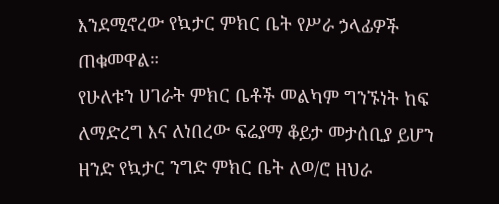እንደሚኖረው የኳታር ምክር ቤት የሥራ ኃላፊዎች ጠቁመዋል።
የሁለቱን ሀገራት ምክር ቤቶች መልካም ግንኙነት ከፍ ለማድረግ እና ለነበረው ፍሬያማ ቆይታ መታሰቢያ ይሆን ዘንድ የኳታር ንግድ ምክር ቤት ለወ/ሮ ዘህራ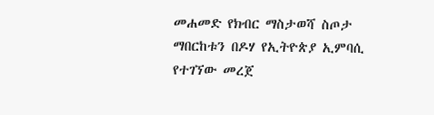መሐመድ የክብር ማስታወሻ ስጦታ ማበርከቱን በዶሃ የኢትዮጵያ ኢምባሲ የተገኘው መረጀ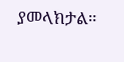ያመላክታል።